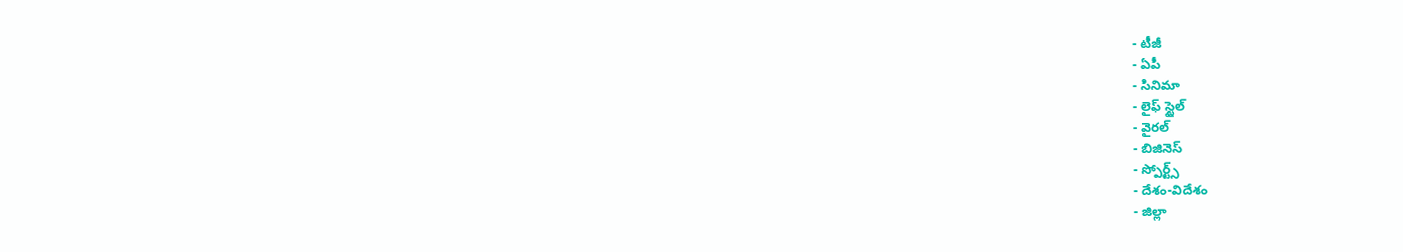- టీజీ
- ఏపీ
- సినిమా
- లైఫ్ స్టైల్
- వైరల్
- బిజినెస్
- స్పోర్ట్స్
- దేశం-విదేశం
- జిల్లా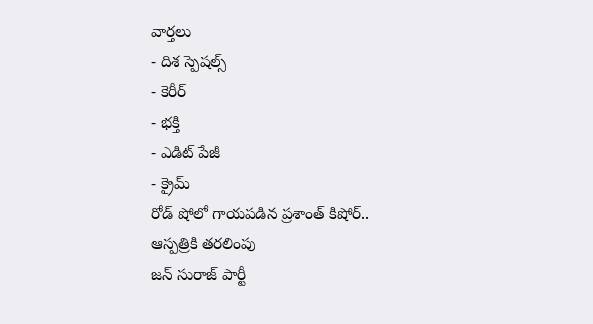వార్తలు
- దిశ స్పెషల్స్
- కెరీర్
- భక్తి
- ఎడిట్ పేజీ
- క్రైమ్
రోడ్ షోలో గాయపడిన ప్రశాంత్ కిషోర్.. ఆస్పత్రికి తరలింపు
జన్ సురాజ్ పార్టీ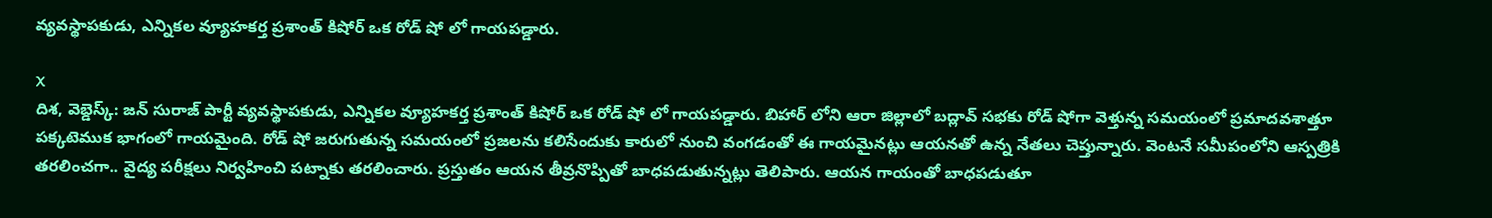వ్యవస్థాపకుడు, ఎన్నికల వ్యూహకర్త ప్రశాంత్ కిషోర్ ఒక రోడ్ షో లో గాయపడ్డారు.

X
దిశ, వెబ్డెస్క్: జన్ సురాజ్ పార్టీ వ్యవస్థాపకుడు, ఎన్నికల వ్యూహకర్త ప్రశాంత్ కిషోర్ ఒక రోడ్ షో లో గాయపడ్డారు. బిహార్ లోని ఆరా జిల్లాలో బద్లావ్ సభకు రోడ్ షోగా వెళ్తున్న సమయంలో ప్రమాదవశాత్తూ పక్కటెముక భాగంలో గాయమైంది. రోడ్ షో జరుగుతున్న సమయంలో ప్రజలను కలిసేందుకు కారులో నుంచి వంగడంతో ఈ గాయమైనట్లు ఆయనతో ఉన్న నేతలు చెప్తున్నారు. వెంటనే సమీపంలోని ఆస్పత్రికి తరలించగా.. వైద్య పరీక్షలు నిర్వహించి పట్నాకు తరలించారు. ప్రస్తుతం ఆయన తీవ్రనొప్పితో బాధపడుతున్నట్లు తెలిపారు. ఆయన గాయంతో బాధపడుతూ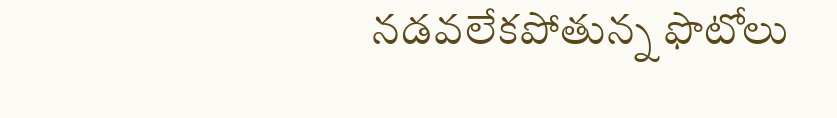నడవలేకపోతున్న ఫొటోలు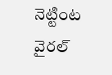నెట్టింట వైరల్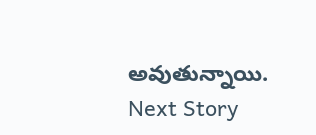అవుతున్నాయి.
Next Story